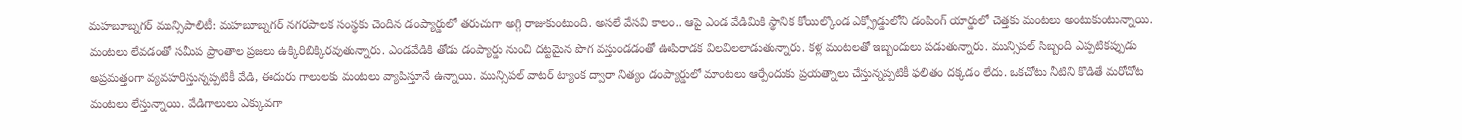మహబూబ్నగర్ మున్సిపాలిటీ: మహబూబ్నగర్ నగరపాలక సంస్థకు చెందిన డంప్యార్డులో తరుచుగా అగ్గి రాజుకుంటుంది. అసలే వేసవి కాలం.. ఆపై ఎండ వేడిమికి స్థానిక కోయిల్కొండ ఎక్స్రోడ్డులోని డంపింగ్ యార్డులో చెత్తకు మంటలు అంటుకుంటున్నాయి. మంటలు లేవడంతో సమీప ప్రాంతాల ప్రజలు ఉక్కిరిబిక్కిరవుతున్నారు. ఎండవేడికి తోడు డంప్యార్డు నుంచి దట్టమైన పొగ వస్తుండడంతో ఊపిరాడక విలవిలలాడుతున్నారు. కళ్ల మంటలతో ఇబ్బందులు పడుతున్నారు. మున్సిపల్ సిబ్బంది ఎప్పటికప్పుడు అప్రమత్తంగా వ్యవహరిస్తున్నప్పటికీ వేడి, ఈదురు గాలులకు మంటలు వ్యాపిస్తూనే ఉన్నాయి. మున్సిపల్ వాటర్ ట్యాంక ద్వారా నిత్యం డంప్యార్డులో మాంటలు ఆర్పేందుకు ప్రయత్నాలు చేస్తున్నప్పటికీ ఫలితం దక్కడం లేదు. ఒకచోటు నీటిని కొడితే మరోచోట మంటలు లేస్తున్నాయి. వేడిగాలులు ఎక్కువగా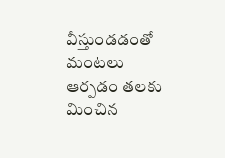వీస్తుండడంతో మంటలు ఆర్పడం తలకు మించిన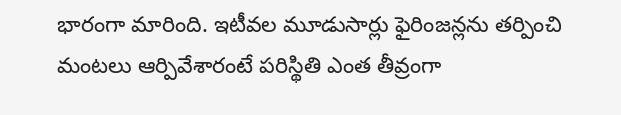భారంగా మారింది. ఇటీవల మూడుసార్లు ఫైరింజన్లను తర్పించి మంటలు ఆర్పివేశారంటే పరిస్థితి ఎంత తీవ్రంగా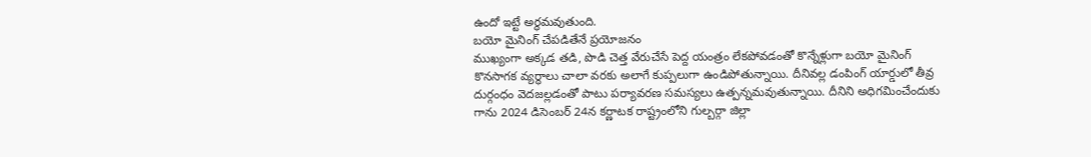ఉందో ఇట్టే అర్థమవుతుంది.
బయో మైనింగ్ చేపడితేనే ప్రయోజనం
ముఖ్యంగా అక్కడ తడి, పొడి చెత్త వేరుచేసే పెద్ద యంత్రం లేకపోవడంతో కొన్నేళ్లుగా బయో మైనింగ్ కొనసాగక వ్యర్థాలు చాలా వరకు అలాగే కుప్పలుగా ఉండిపోతున్నాయి. దీనివల్ల డంపింగ్ యార్డులో తీవ్ర దుర్గంధం వెదజల్లడంతో పాటు పర్యావరణ సమస్యలు ఉత్పన్నమవుతున్నాయి. దీనిని అధిగమించేందుకు గాను 2024 డిసెంబర్ 24న కర్ణాటక రాష్ట్రంలోని గుల్బర్గా జిల్లా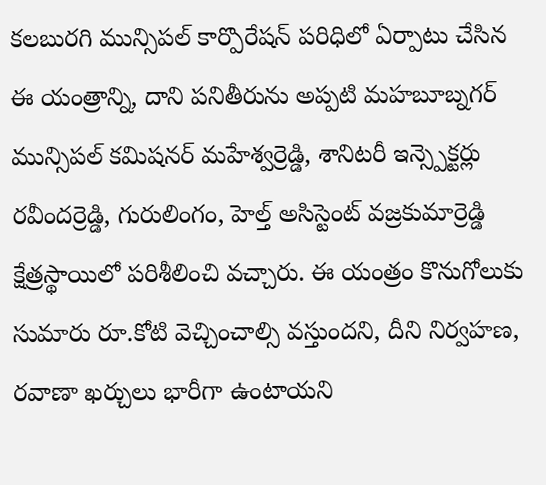కలబురగి మున్సిపల్ కార్పొరేషన్ పరిధిలో ఏర్పాటు చేసిన ఈ యంత్రాన్ని, దాని పనితీరును అప్పటి మహబూబ్నగర్ మున్సిపల్ కమిషనర్ మహేశ్వర్రెడ్డి, శానిటరీ ఇన్స్పెక్టర్లు రవీందర్రెడ్డి, గురులింగం, హెల్త్ అసిస్టెంట్ వజ్రకుమార్రెడ్డి క్షేత్రస్థాయిలో పరిశీలించి వచ్చారు. ఈ యంత్రం కొనుగోలుకు సుమారు రూ.కోటి వెచ్చించాల్సి వస్తుందని, దీని నిర్వహణ, రవాణా ఖర్చులు భారీగా ఉంటాయని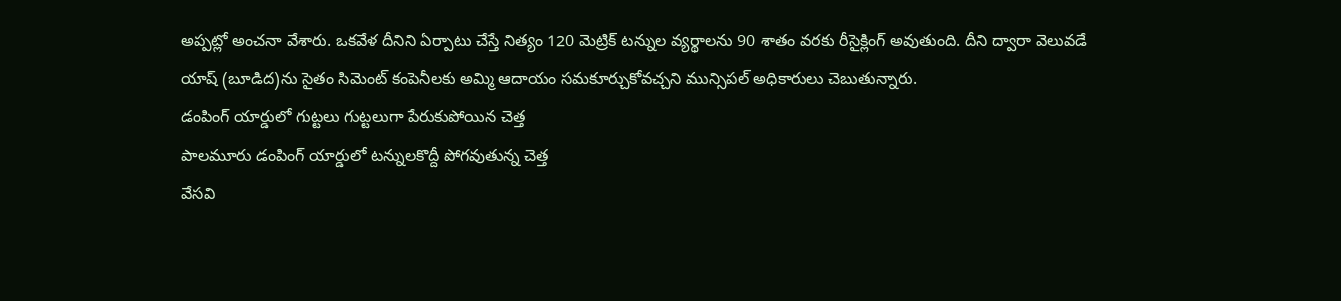అప్పట్లో అంచనా వేశారు. ఒకవేళ దీనిని ఏర్పాటు చేస్తే నిత్యం 120 మెట్రిక్ టన్నుల వ్యర్థాలను 90 శాతం వరకు రీసైక్లింగ్ అవుతుంది. దీని ద్వారా వెలువడే యాష్ (బూడిద)ను సైతం సిమెంట్ కంపెనీలకు అమ్మి ఆదాయం సమకూర్చుకోవచ్చని మున్సిపల్ అధికారులు చెబుతున్నారు.
డంపింగ్ యార్డులో గుట్టలు గుట్టలుగా పేరుకుపోయిన చెత్త
పాలమూరు డంపింగ్ యార్డులో టన్నులకొద్దీ పోగవుతున్న చెత్త
వేసవి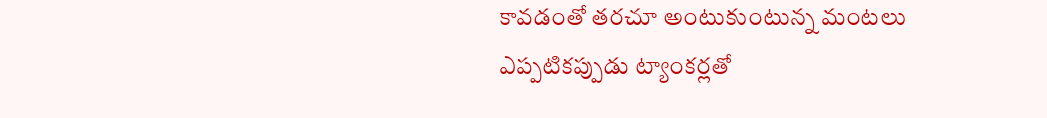కావడంతో తరచూ అంటుకుంటున్న మంటలు
ఎప్పటికప్పుడు ట్యాంకర్లతో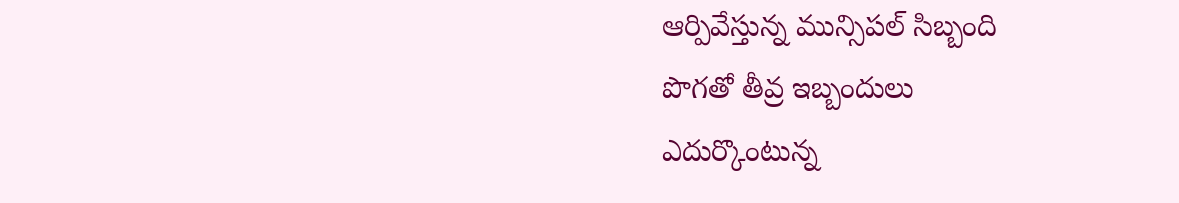ఆర్పివేస్తున్న మున్సిపల్ సిబ్బంది
పొగతో తీవ్ర ఇబ్బందులు
ఎదుర్కొంటున్న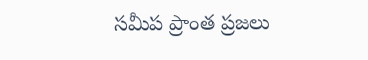సమీప ప్రాంత ప్రజలు